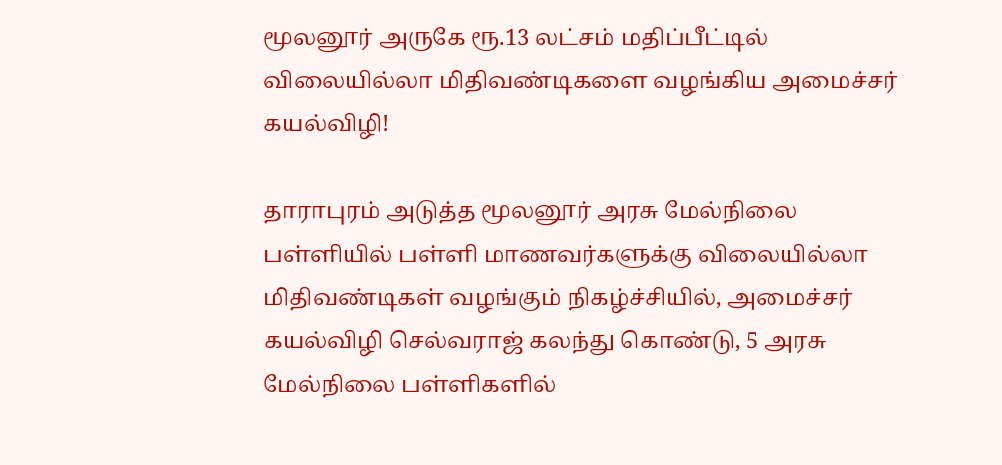மூலனூர் அருகே ரூ.13 லட்சம் மதிப்பீட்டில் விலையில்லா மிதிவண்டிகளை வழங்கிய அமைச்சர் கயல்விழி!

தாராபுரம் அடுத்த மூலனூர் அரசு மேல்நிலை பள்ளியில் பள்ளி மாணவர்களுக்கு விலையில்லா மிதிவண்டிகள் வழங்கும் நிகழ்ச்சியில், அமைச்சர் கயல்விழி செல்வராஜ் கலந்து கொண்டு, 5 அரசு மேல்நிலை பள்ளிகளில்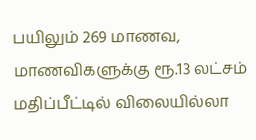பயிலும் 269 மாணவ, மாணவிகளுக்கு ரூ.13 லட்சம் மதிப்பீட்டில் விலையில்லா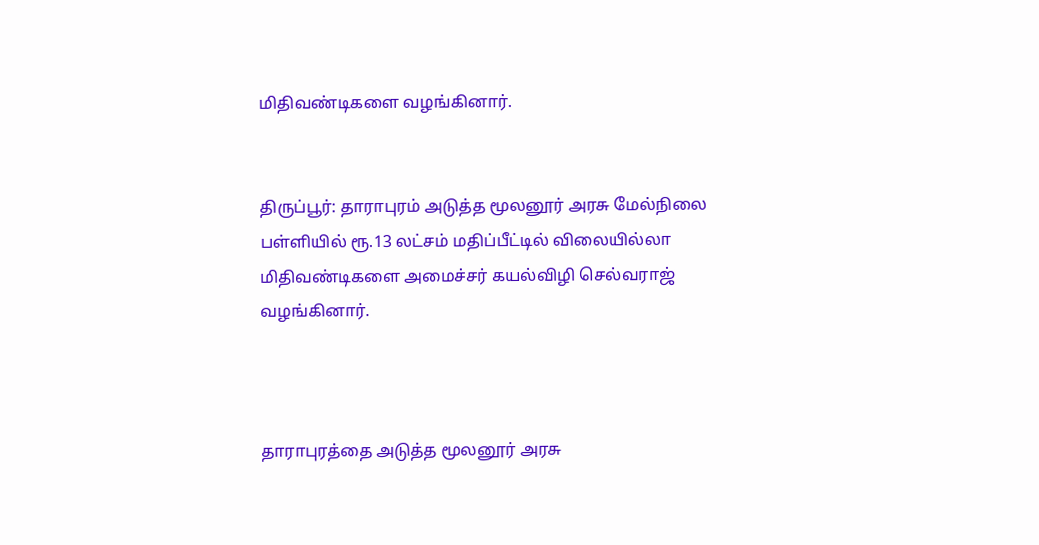மிதிவண்டிகளை வழங்கினார்.


திருப்பூர்: தாராபுரம் அடுத்த மூலனூர் அரசு மேல்நிலை பள்ளியில் ரூ.13 லட்சம் மதிப்பீட்டில் விலையில்லா மிதிவண்டிகளை அமைச்சர் கயல்விழி செல்வராஜ் வழங்கினார்.



தாராபுரத்தை அடுத்த மூலனூர் அரசு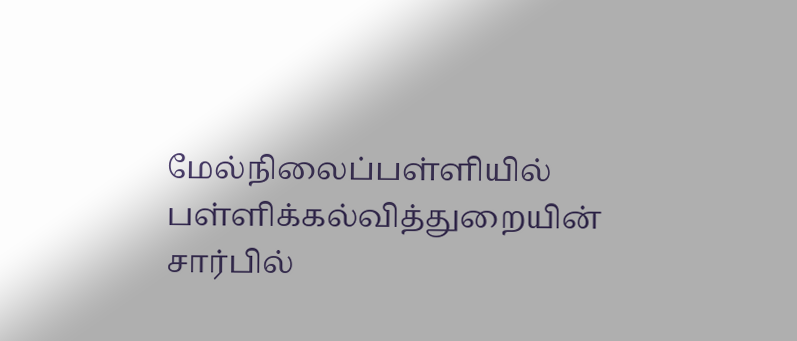மேல்நிலைப்பள்ளியில் பள்ளிக்கல்வித்துறையின் சார்பில்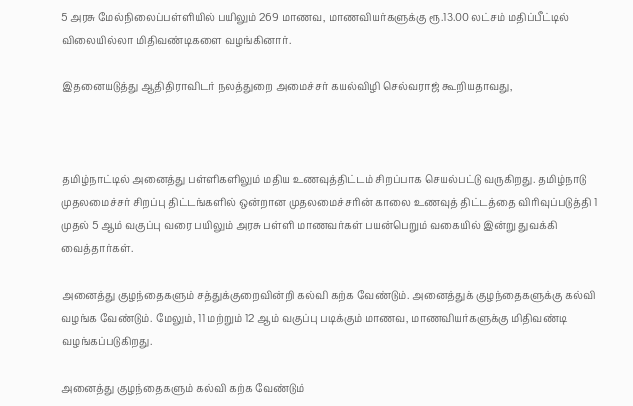5 அரசு மேல்நிலைப்பள்ளியில் பயிலும் 269 மாணவ, மாணவியர்களுக்கு ரூ.13.00 லட்சம் மதிப்பீட்டில் விலையில்லா மிதிவண்டிகளை வழங்கினார்.

இதனையடுத்து ஆதிதிராவிடர் நலத்துறை அமைச்சர் கயல்விழி செல்வராஜ் கூறியதாவது,



தமிழ்நாட்டில் அனைத்து பள்ளிகளிலும் மதிய உணவுத்திட்டம் சிறப்பாக செயல்பட்டு வருகிறது. தமிழ்நாடு முதலமைச்சர் சிறப்பு திட்டங்களில் ஒன்றான முதலமைச்சரின் காலை உணவுத் திட்டத்தை விரிவுப்படுத்தி 1 முதல் 5 ஆம் வகுப்பு வரை பயிலும் அரசு பள்ளி மாணவர்கள் பயன்பெறும் வகையில் இன்று துவக்கி வைத்தார்கள்.

அனைத்து குழந்தைகளும் சத்துக்குறைவின்றி கல்வி கற்க வேண்டும். அனைத்துக் குழந்தைகளுக்கு கல்வி வழங்க வேண்டும். மேலும், 11 மற்றும் 12 ஆம் வகுப்பு படிக்கும் மாணவ, மாணவியர்களுக்கு மிதிவண்டி வழங்கப்படுகிறது.

அனைத்து குழந்தைகளும் கல்வி கற்க வேண்டும்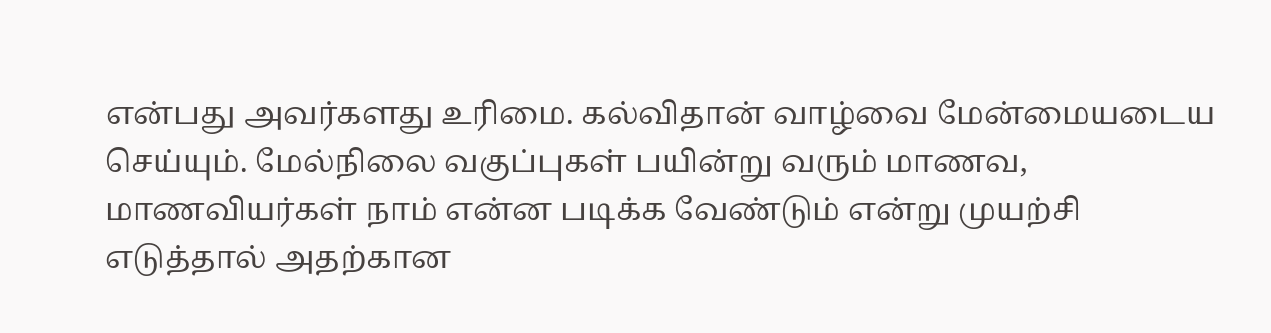என்பது அவர்களது உரிமை. கல்விதான் வாழ்வை மேன்மையடைய செய்யும். மேல்நிலை வகுப்புகள் பயின்று வரும் மாணவ, மாணவியர்கள் நாம் என்ன படிக்க வேண்டும் என்று முயற்சி எடுத்தால் அதற்கான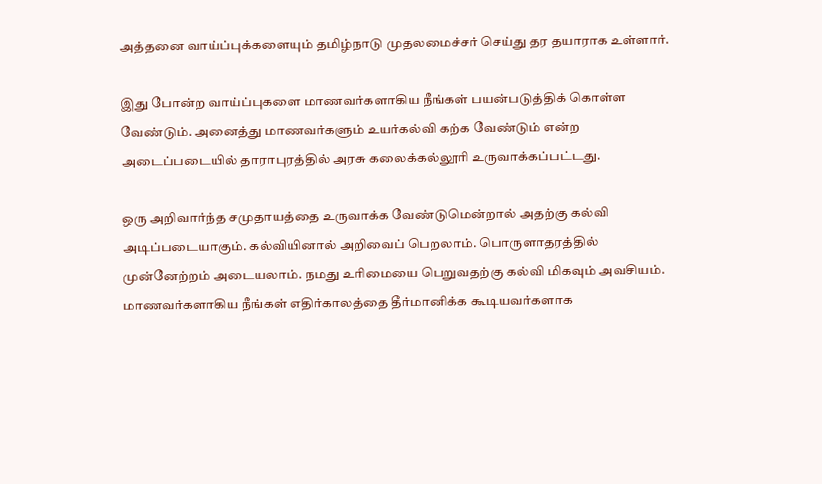அத்தனை வாய்ப்புக்களையும் தமிழ்நாடு முதலமைச்சர் செய்து தர தயாராக உள்ளார்.

இது போன்ற வாய்ப்புகளை மாணவர்களாகிய நீங்கள் பயன்படுத்திக் கொள்ள வேண்டும். அனைத்து மாணவர்களும் உயர்கல்வி கற்க வேண்டும் என்ற அடைப்படையில் தாராபுரத்தில் அரசு கலைக்கல்லூரி உருவாக்கப்பட்டது.

ஒரு அறிவார்ந்த சமுதாயத்தை உருவாக்க வேண்டுமென்றால் அதற்கு கல்வி அடிப்படையாகும். கல்வியினால் அறிவைப் பெறலாம். பொருளாதரத்தில் முன்னேற்றம் அடையலாம். நமது உரிமையை பெறுவதற்கு கல்வி மிகவும் அவசியம். மாணவர்களாகிய நீங்கள் எதிர்காலத்தை தீர்மானிக்க கூடியவர்களாக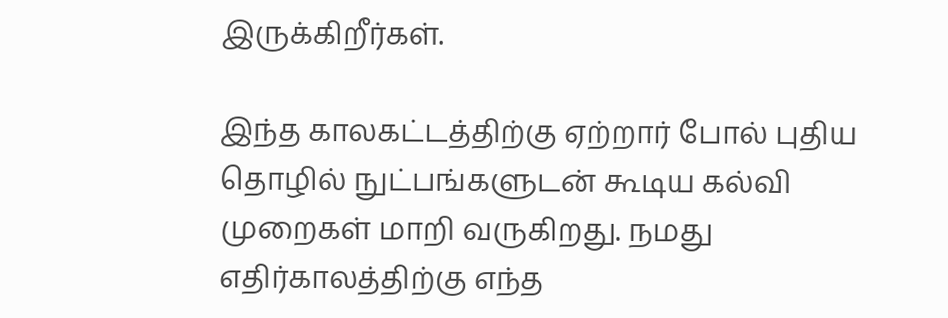இருக்கிறீர்கள்.

இந்த காலகட்டத்திற்கு ஏற்றார் போல் புதிய தொழில் நுட்பங்களுடன் கூடிய கல்வி முறைகள் மாறி வருகிறது. நமது எதிர்காலத்திற்கு எந்த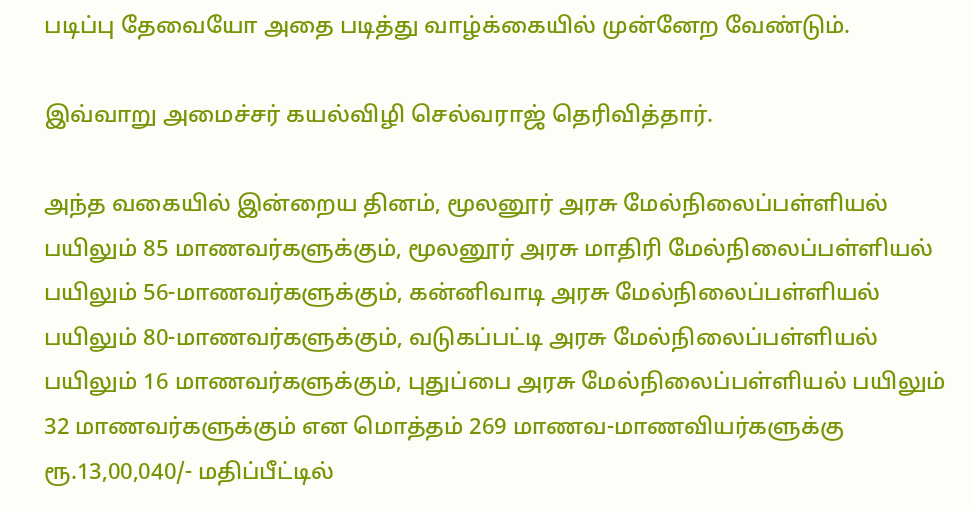படிப்பு தேவையோ அதை படித்து வாழ்க்கையில் முன்னேற வேண்டும்.

இவ்வாறு அமைச்சர் கயல்விழி செல்வராஜ் தெரிவித்தார்.

அந்த வகையில் இன்றைய தினம், மூலனூர் அரசு மேல்நிலைப்பள்ளியல் பயிலும் 85 மாணவர்களுக்கும், மூலனூர் அரசு மாதிரி மேல்நிலைப்பள்ளியல் பயிலும் 56-மாணவர்களுக்கும், கன்னிவாடி அரசு மேல்நிலைப்பள்ளியல் பயிலும் 80-மாணவர்களுக்கும், வடுகப்பட்டி அரசு மேல்நிலைப்பள்ளியல் பயிலும் 16 மாணவர்களுக்கும், புதுப்பை அரசு மேல்நிலைப்பள்ளியல் பயிலும் 32 மாணவர்களுக்கும் என மொத்தம் 269 மாணவ-மாணவியர்களுக்கு ரூ.13,00,040/- மதிப்பீட்டில்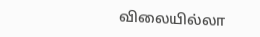விலையில்லா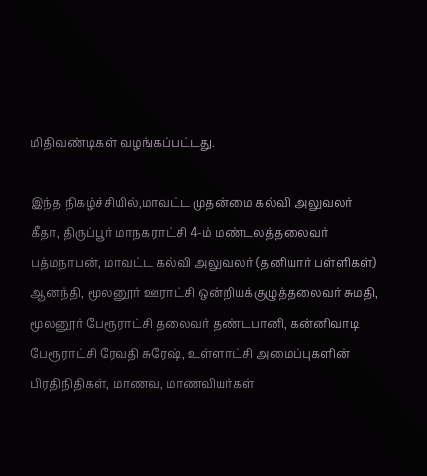மிதிவண்டிகள் வழங்கப்பட்டது.

இந்த நிகழ்ச்சியில்,மாவட்ட முதன்மை கல்வி அலுவலர் கீதா, திருப்பூர் மாநகராட்சி 4-ம் மண்டலத்தலைவர் பத்மநாபன், மாவட்ட கல்வி அலுவலர் (தனியார் பள்ளிகள்) ஆனந்தி, மூலனூர் ஊராட்சி ஒன்றியக்குழுத்தலைவர் சுமதி, மூலனூர் பேரூராட்சி தலைவர் தண்டபானி, கன்னிவாடி பேரூராட்சி ரேவதி சுரேஷ், உள்ளாட்சி அமைப்புகளின் பிரதிநிதிகள், மாணவ, மாணவியர்கள்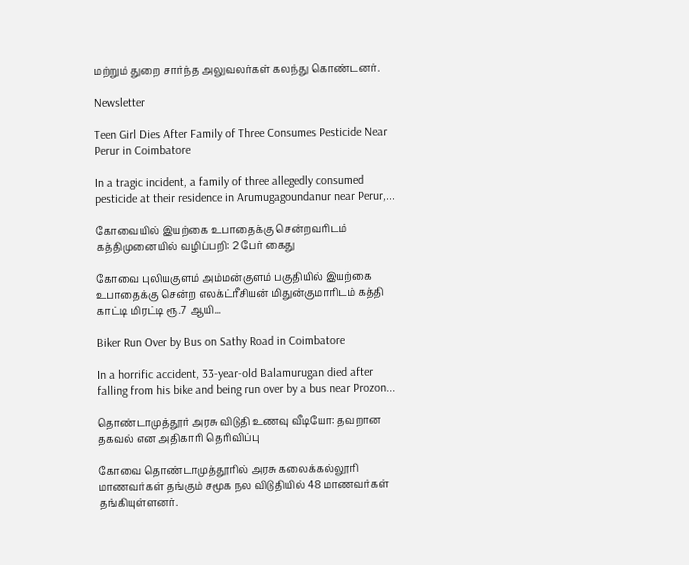மற்றும் துறை சார்ந்த அலுவலர்கள் கலந்து கொண்டனர்.

Newsletter

Teen Girl Dies After Family of Three Consumes Pesticide Near Perur in Coimbatore

In a tragic incident, a family of three allegedly consumed pesticide at their residence in Arumugagoundanur near Perur,...

கோவையில் இயற்கை உபாதைக்கு சென்றவரிடம் கத்திமுனையில் வழிப்பறி: 2 பேர் கைது

கோவை புலியகுளம் அம்மன்குளம் பகுதியில் இயற்கை உபாதைக்கு சென்ற எலக்ட்ரீசியன் மிதுன்குமாரிடம் கத்தி காட்டி மிரட்டி ரூ.7 ஆயி...

Biker Run Over by Bus on Sathy Road in Coimbatore

In a horrific accident, 33-year-old Balamurugan died after falling from his bike and being run over by a bus near Prozon...

தொண்டாமுத்தூர் அரசு விடுதி உணவு வீடியோ: தவறான தகவல் என அதிகாரி தெரிவிப்பு

கோவை தொண்டாமுத்தூரில் அரசு கலைக்கல்லூரி மாணவர்கள் தங்கும் சமூக நல விடுதியில் 48 மாணவர்கள் தங்கியுள்ளனர்.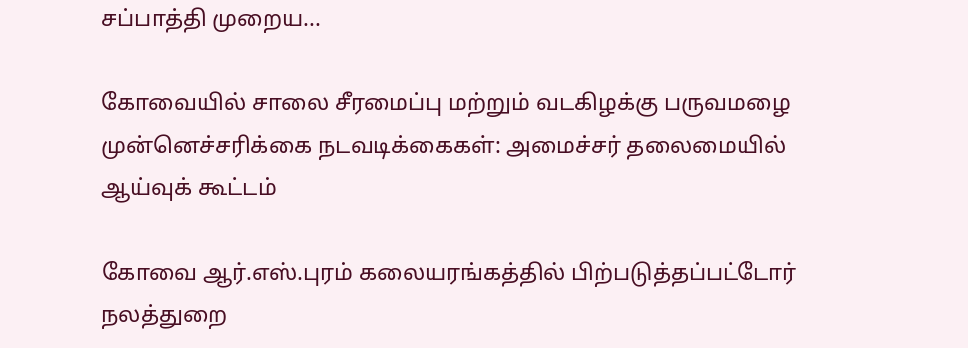சப்பாத்தி முறைய...

கோவையில் சாலை சீரமைப்பு மற்றும் வடகிழக்கு பருவமழை முன்னெச்சரிக்கை நடவடிக்கைகள்: அமைச்சர் தலைமையில் ஆய்வுக் கூட்டம்

கோவை ஆர்.எஸ்.புரம் கலையரங்கத்தில் பிற்படுத்தப்பட்டோர் நலத்துறை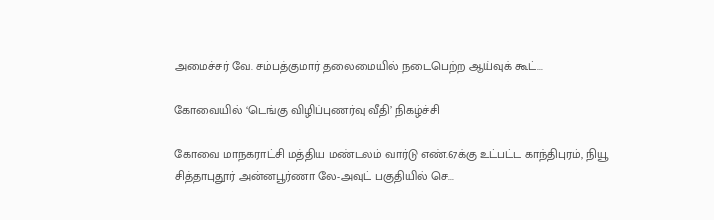அமைச்சர் வே. சம்பத்குமார் தலைமையில் நடைபெற்ற ஆய்வுக் கூட்...

கோவையில் ‘டெங்கு விழிப்புணர்வு வீதி’ நிகழ்ச்சி

கோவை மாநகராட்சி மத்திய மண்டலம் வார்டு எண்.67க்கு உட்பட்ட காந்திபுரம், நியூ சித்தாபுதூர் அன்னபூர்ணா லே-அவுட் பகுதியில் செ...